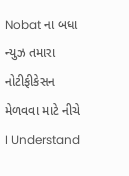Nobat ના બધા ન્યુઝ તમારા નોટીફીકેસન મેળવવા માટે નીચે I Understand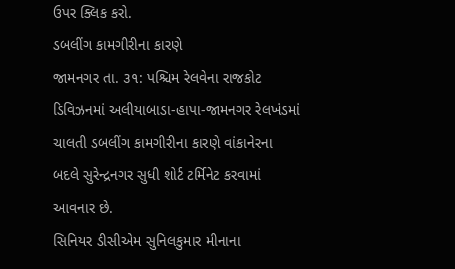ઉપર ક્લિક કરો.
ડબલીંગ કામગીરીના કારણે
જામનગર તા. ૩૧: પશ્ચિમ રેલવેના રાજકોટ ડિવિઝનમાં અલીયાબાડા-હાપા-જામનગર રેલખંડમાં ચાલતી ડબલીંગ કામગીરીના કારણે વાંકાનેરના બદલે સુરેન્દ્રનગર સુધી શોર્ટ ટર્મિનેટ કરવામાં આવનાર છે.
સિનિયર ડીસીએમ સુનિલકુમાર મીનાના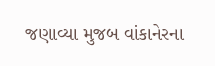જણાવ્યા મુજબ વાંકાનેરના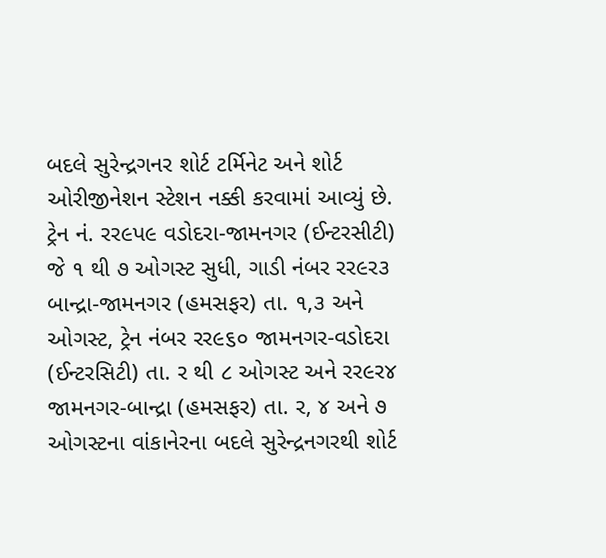બદલે સુરેન્દ્રગનર શોર્ટ ટર્મિનેટ અને શોર્ટ ઓરીજીનેશન સ્ટેશન નક્કી કરવામાં આવ્યું છે.
ટ્રેન નં. રર૯પ૯ વડોદરા-જામનગર (ઈન્ટરસીટી) જે ૧ થી ૭ ઓગસ્ટ સુધી, ગાડી નંબર રર૯ર૩ બાન્દ્રા-જામનગર (હમસફર) તા. ૧,૩ અને ઓગસ્ટ, ટ્રેન નંબર રર૯૬૦ જામનગર-વડોદરા (ઈન્ટરસિટી) તા. ર થી ૮ ઓગસ્ટ અને રર૯ર૪ જામનગર-બાન્દ્રા (હમસફર) તા. ર, ૪ અને ૭ ઓગસ્ટના વાંકાનેરના બદલે સુરેન્દ્રનગરથી શોર્ટ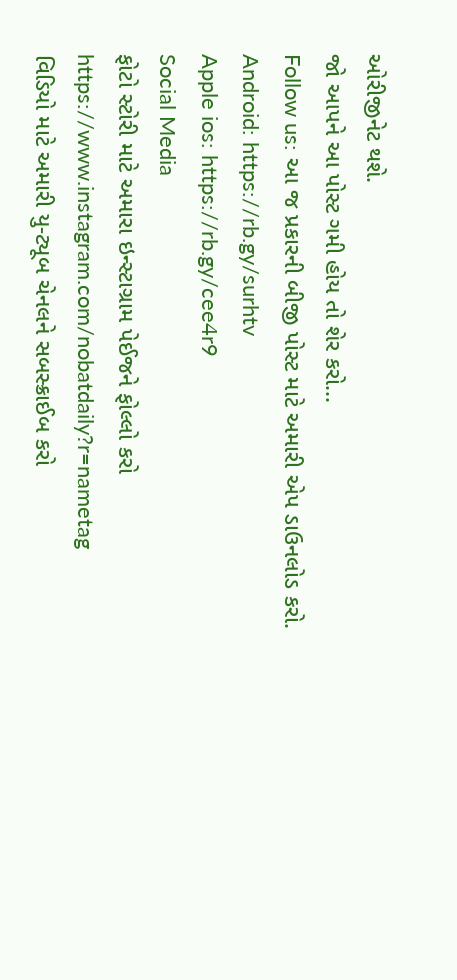ઓરીજીનેટ થશે.
જો આપને આ પોસ્ટ ગમી હોય તો શેર કરો...
Follow us: આ જ પ્રકારની બીજી પોસ્ટ માટે અમારી એપ ડાઉનલોડ કરો.
Android: https://rb.gy/surhtv
Apple ios: https://rb.gy/cee4r9
Social Media
ફોટો સ્ટોરી માટે અમારા ઇન્સ્ટાગ્રામ પેઈજને ફોલ્લો કરો
https://www.instagram.com/nobatdaily?r=nametag
વિડિયો માટે અમારી યુ-ટ્યૂબ ચેનલને સબસ્ક્રાઈબ કરો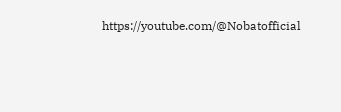https://youtube.com/@Nobatofficial